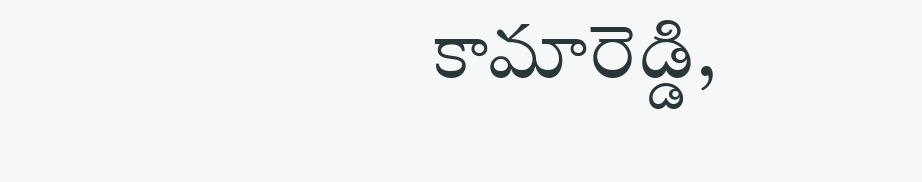కామారెడ్డి,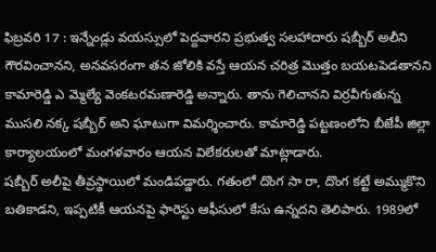ఫిబ్రవరి 17 : ఇన్నేండ్లు వయస్సులో పెద్దవారని ప్రభుత్వ సలహాదారు షబ్బీర్ అలీని గౌరవించానని, అనవసరంగా తన జోలికి వస్తే ఆయన చరిత్ర మొత్తం బయటపెడతానని కామారెడ్డి ఎ మ్మెల్యే వెంకటరమణారెడ్డి అన్నారు. తాను గెలిచానని విర్రవీగుతున్న ముసలి నక్క షబ్బీర్ అని ఘాటుగా విమర్శించారు. కామారెడ్డి పట్టణంలోని బీజేపీ జిల్లా కార్యాలయంలో మంగళవారం ఆయన విలేకరులతో మాట్లాడారు.
షబ్బీర్ అలీపై తీవ్రస్థాయిలో మండిపడ్డారు. గతంలో దొంగ సా రా, దొంగ కట్టే అమ్ముకొని బతికాడని, ఇప్పటికీ ఆయనపై ఫారెస్టు ఆఫీసులో కేసు ఉన్నదని తెలిపారు. 1989లో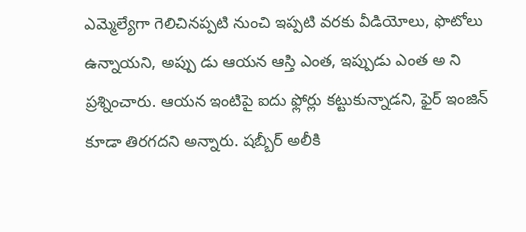ఎమ్మెల్యేగా గెలిచినప్పటి నుంచి ఇప్పటి వరకు వీడియోలు, ఫొటోలు ఉన్నాయని, అప్పు డు ఆయన ఆస్తి ఎంత, ఇప్పుడు ఎంత అ ని ప్రశ్నించారు. ఆయన ఇంటిపై ఐదు ఫ్లోర్లు కట్టుకున్నాడని, ఫైర్ ఇంజిన్ కూడా తిరగదని అన్నారు. షబ్బీర్ అలీకి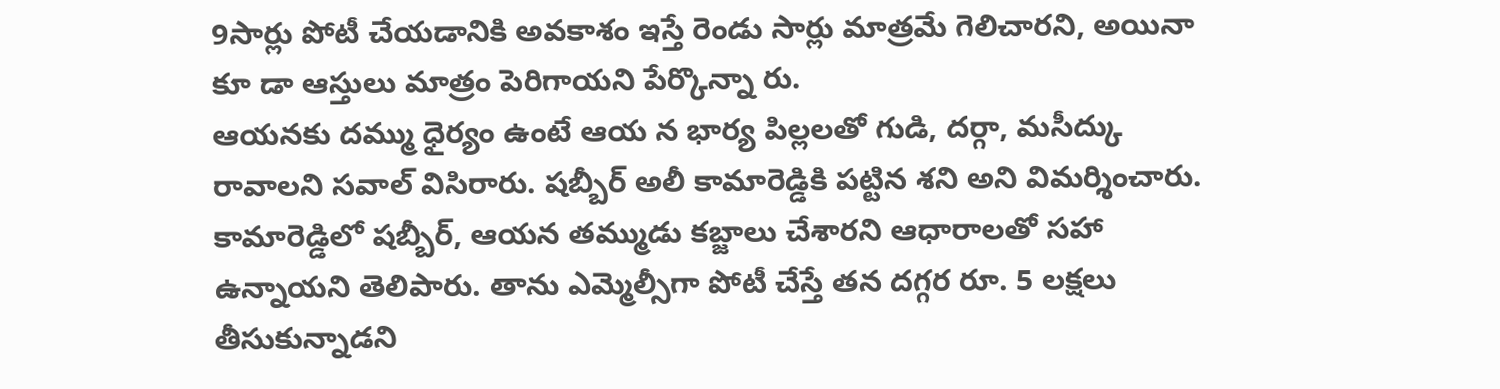9సార్లు పోటీ చేయడానికి అవకాశం ఇస్తే రెండు సార్లు మాత్రమే గెలిచారని, అయినా కూ డా ఆస్తులు మాత్రం పెరిగాయని పేర్కొన్నా రు.
ఆయనకు దమ్ము ధైర్యం ఉంటే ఆయ న భార్య పిల్లలతో గుడి, దర్గా, మసీద్కు రావాలని సవాల్ విసిరారు. షబ్బీర్ అలీ కామారెడ్డికి పట్టిన శని అని విమర్శించారు. కామారెడ్డిలో షబ్బీర్, ఆయన తమ్ముడు కబ్జాలు చేశారని ఆధారాలతో సహా ఉన్నాయని తెలిపారు. తాను ఎమ్మెల్సీగా పోటీ చేస్తే తన దగ్గర రూ. 5 లక్షలు తీసుకున్నాడని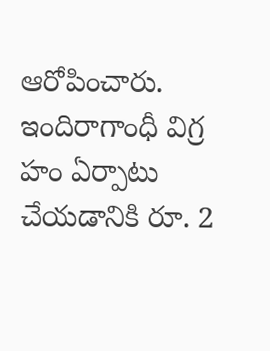ఆరోపించారు. ఇందిరాగాంధీ విగ్ర హం ఏర్పాటు చేయడానికి రూ. 2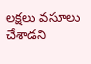లక్షలు వసూలు చేశాడని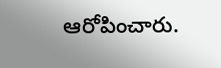ఆరోపించారు.